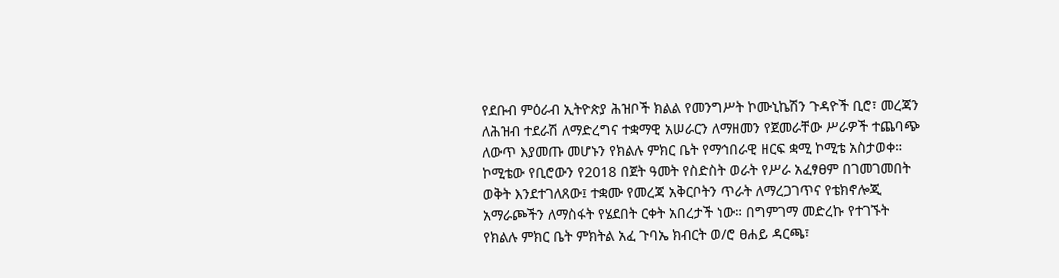የደቡብ ምዕራብ ኢትዮጵያ ሕዝቦች ክልል የመንግሥት ኮሙኒኬሽን ጉዳዮች ቢሮ፣ መረጃን ለሕዝብ ተደራሽ ለማድረግና ተቋማዊ አሠራርን ለማዘመን የጀመራቸው ሥራዎች ተጨባጭ ለውጥ እያመጡ መሆኑን የክልሉ ምክር ቤት የማኅበራዊ ዘርፍ ቋሚ ኮሚቴ አስታወቀ።
ኮሚቴው የቢሮውን የ2018 በጀት ዓመት የስድስት ወራት የሥራ አፈፃፀም በገመገመበት ወቅት እንደተገለጸው፤ ተቋሙ የመረጃ አቅርቦትን ጥራት ለማረጋገጥና የቴክኖሎጂ አማራጮችን ለማስፋት የሄደበት ርቀት አበረታች ነው። በግምገማ መድረኩ የተገኙት የክልሉ ምክር ቤት ምክትል አፈ ጉባኤ ክብርት ወ/ሮ ፀሐይ ዳርጫ፣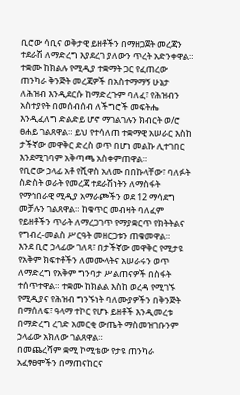ቢሮው ሳቢና ወቅታዊ ይዘቶችን በማዘጋጀት መረጃን ተደራሽ ለማድረግ እያደረገ ያለውን ጥረት አድንቀዋል።
ተቋሙ ከክልሉ የሚዲያ ተቋማት ጋር የፈጠረው ጠንካራ ቅንጅት መረጃዎች በአስተማማኝ ሁኔታ ለሕዝብ እንዲደርሱ ከማድረጉም ባለፈ፣ የሕዝብን አስተያየት በመሰብሰብ ለችግሮች መፍትሔ እንዲፈለግ ድልድይ ሆኖ ማገልገሉን ክብርት ወ/ሮ ፀሐይ ገልጸዋል። ይህ የተሳለጠ ተቋማዊ አሠራር እስከ ታችኛው መዋቅር ድረስ ወጥ በሆነ መልኩ ሊተገበር እንደሚገባም አቅጣጫ አስቀምጠዋል።
የቢሮው ኃላፊ አቶ የሺዋስ አለሙ በበኩላቸው፣ ባለፉት ስድስት ወራት የመረጃ ተደራሽነትን ለማስፋት የማኅበራዊ ሚዲያ አማራጮችን ወደ 12 ማሳደግ መቻሉን ገልጸዋል። ከቁጥር መብዛት ባለፈም የይዘቶችን ጥራት ለማረጋገጥ የማያቋርጥ የክትትልና የግብረ-መልስ ሥርዓት መዘርጋቱን ጠቁመዋል።
እንደ ቢሮ ኃላፊው ገለጻ፣ በታችኛው መዋቅር የሚታዩ የአቅም ክፍተቶችን ለመሙላትና አሠራሩን ወጥ ለማድረግ የአቅም ግንባታ ሥልጠናዎች በስፋት ተሰጥተዋል። ተቋሙ ከክልል እስከ ወረዳ የሚገኙ የሚዲያና የሕዝብ ግንኙነት ባለሙያዎችን በቅንጅት በማሰለፍ፣ ዓላማ ተኮር የሆኑ ይዘቶች እንዲመረቱ በማድረግ ረገድ አመርቂ ውጤት ማስመዝገቡንም ኃላፊው አክለው ገልጸዋል።
በመጨረሻም ቋሚ ኮሚቴው የታዩ ጠንካራ አፈፃፀሞችን በማጠናከርና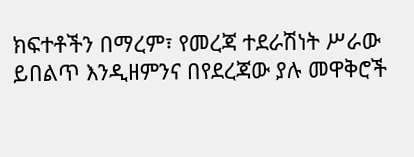ክፍተቶችን በማረም፣ የመረጃ ተደራሽነት ሥራው ይበልጥ እንዲዘምንና በየደረጃው ያሉ መዋቅሮች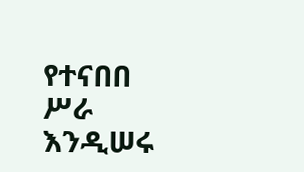የተናበበ ሥራ እንዲሠሩ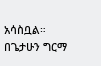አሳስቧል።
በጌታሁን ግርማ